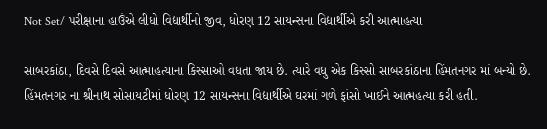Not Set/ પરીક્ષાના હાઉંએ લીધો વિદ્યાર્થીનો જીવ, ધોરણ 12 સાયન્સના વિદ્યાર્થીએ કરી આત્માહત્યા

સાબરકાંઠા, દિવસે દિવસે આત્માહત્યાના કિસ્સાઓ વધતા જાય છે. ત્યારે વધુ એક કિસ્સો સાબરકાંઠાના હિંમતનગર માં બન્યો છે. હિંમતનગર ના શ્રીનાથ સોસાયટીમાં ધોરણ 12 સાયન્સના વિદ્યાર્થીએ ઘરમાં ગળે ફાંસો ખાઈને આત્મહત્યા કરી હતી.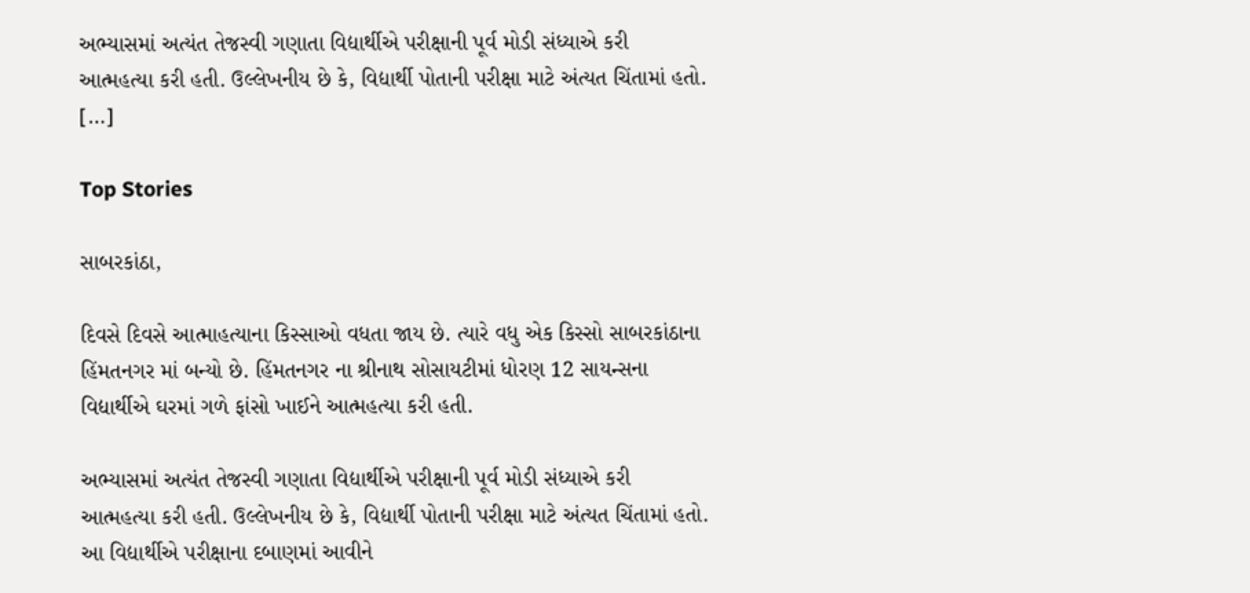અભ્યાસમાં અત્યંત તેજસ્વી ગણાતા વિદ્યાર્થીએ પરીક્ષાની પૂર્વ મોડી સંધ્યાએ કરી આત્મહત્યા કરી હતી. ઉલ્લેખનીય છે કે, વિદ્યાર્થી પોતાની પરીક્ષા માટે અંત્યત ચિંતામાં હતો. […]

Top Stories

સાબરકાંઠા,

દિવસે દિવસે આત્માહત્યાના કિસ્સાઓ વધતા જાય છે. ત્યારે વધુ એક કિસ્સો સાબરકાંઠાના હિંમતનગર માં બન્યો છે. હિંમતનગર ના શ્રીનાથ સોસાયટીમાં ધોરણ 12 સાયન્સના વિદ્યાર્થીએ ઘરમાં ગળે ફાંસો ખાઈને આત્મહત્યા કરી હતી.

અભ્યાસમાં અત્યંત તેજસ્વી ગણાતા વિદ્યાર્થીએ પરીક્ષાની પૂર્વ મોડી સંધ્યાએ કરી આત્મહત્યા કરી હતી. ઉલ્લેખનીય છે કે, વિદ્યાર્થી પોતાની પરીક્ષા માટે અંત્યત ચિંતામાં હતો. આ વિદ્યાર્થીએ પરીક્ષાના દબાણમાં આવીને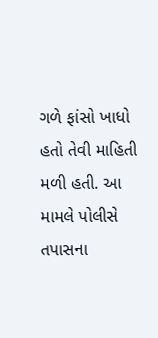ગળે ફાંસો ખાધો હતો તેવી માહિતી મળી હતી. આ મામલે પોલીસે તપાસના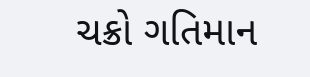ચક્રો ગતિમાન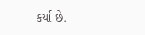કર્યા છે.